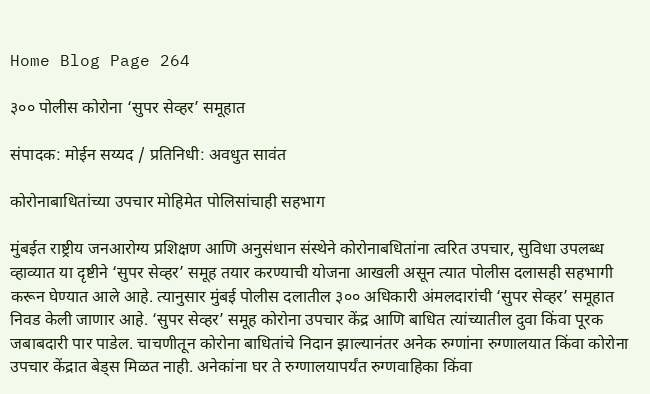Home Blog Page 264

३०० पोलीस कोरोना ‘सुपर सेव्हर’ समूहात

संपादक: मोईन सय्यद / प्रतिनिधी: अवधुत सावंत

कोरोनाबाधितांच्या उपचार मोहिमेत पोलिसांचाही सहभाग

मुंबईत राष्ट्रीय जनआरोग्य प्रशिक्षण आणि अनुसंधान संस्थेने कोरोनाबधितांना त्वरित उपचार, सुविधा उपलब्ध व्हाव्यात या दृष्टीने ‘सुपर सेव्हर’ समूह तयार करण्याची योजना आखली असून त्यात पोलीस दलासही सहभागी करून घेण्यात आले आहे. त्यानुसार मुंबई पोलीस दलातील ३०० अधिकारी अंमलदारांची ‘सुपर सेव्हर’ समूहात निवड केली जाणार आहे. ‘सुपर सेव्हर’ समूह कोरोना उपचार केंद्र आणि बाधित त्यांच्यातील दुवा किंवा पूरक जबाबदारी पार पाडेल. चाचणीतून कोरोना बाधितांचे निदान झाल्यानंतर अनेक रुग्णांना रुग्णालयात किंवा कोरोना उपचार केंद्रात बेड्स मिळत नाही. अनेकांना घर ते रुग्णालयापर्यंत रुग्णवाहिका किंवा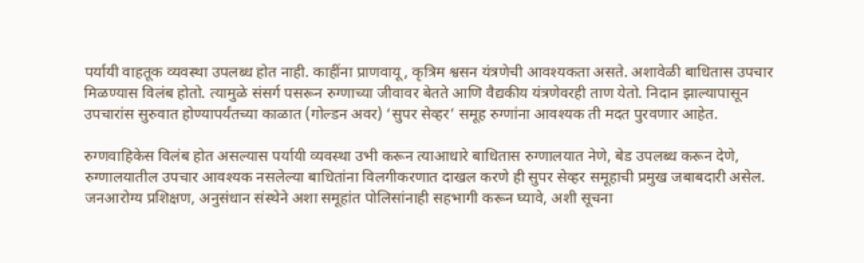पर्यायी वाहतूक व्यवस्था उपलब्ध होत नाही. काहींना प्राणवायू, कृत्रिम श्वसन यंत्रणेची आवश्यकता असते. अशावेळी बाधितास उपचार मिळण्यास विलंब होतो. त्यामुळे संसर्ग पसरून रुग्णाच्या जीवावर बेतते आणि वैद्यकीय यंत्रणेवरही ताण येतो. निदान झाल्यापासून उपचारांस सुरुवात होण्यापर्यंतच्या काळात (गोल्डन अवर) ‘सुपर सेव्हर’ समूह रुग्णांना आवश्यक ती मदत पुरवणार आहेत.

रुग्णवाहिकेस विलंब होत असल्यास पर्यायी व्यवस्था उभी करून त्याआधारे बाधितास रुग्णालयात नेणे, बेड उपलब्ध करून देणे, रुग्णालयातील उपचार आवश्यक नसलेल्या बाधितांना विलगीकरणात दाखल करणे ही सुपर सेव्हर समूहाची प्रमुख जबाबदारी असेल. जनआरोग्य प्रशिक्षण, अनुसंधान संस्थेने अशा समूहांत पोलिसांनाही सहभागी करून घ्यावे, अशी सूचना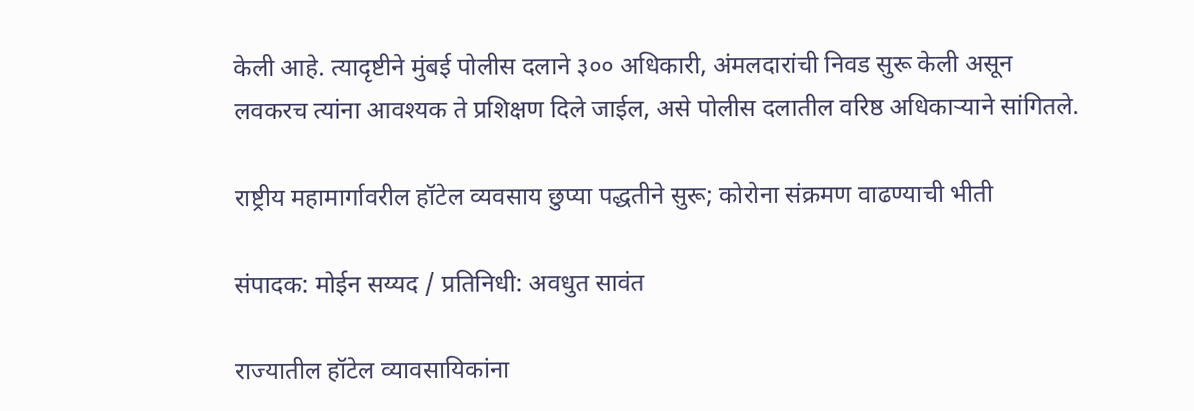केली आहे. त्यादृष्टीने मुंबई पोलीस दलाने ३०० अधिकारी, अंमलदारांची निवड सुरू केली असून लवकरच त्यांना आवश्यक ते प्रशिक्षण दिले जाईल, असे पोलीस दलातील वरिष्ठ अधिकाऱ्याने सांगितले.

राष्ट्रीय महामार्गावरील हॉटेल व्यवसाय छुप्या पद्धतीने सुरू; कोरोना संक्रमण वाढण्याची भीती

संपादक: मोईन सय्यद / प्रतिनिधी: अवधुत सावंत

राज्यातील हॉटेल व्यावसायिकांना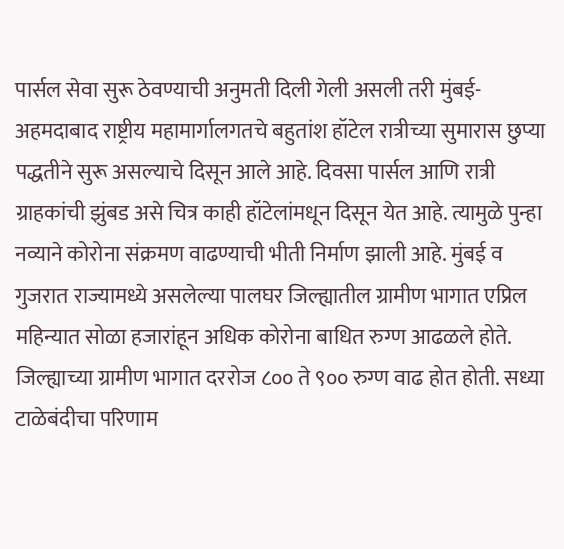पार्सल सेवा सुरू ठेवण्याची अनुमती दिली गेली असली तरी मुंबई-अहमदाबाद राष्ट्रीय महामार्गालगतचे बहुतांश हॉटेल रात्रीच्या सुमारास छुप्या पद्धतीने सुरू असल्याचे दिसून आले आहे. दिवसा पार्सल आणि रात्री ग्राहकांची झुंबड असे चित्र काही हॉटेलांमधून दिसून येत आहे. त्यामुळे पुन्हा नव्याने कोरोना संक्रमण वाढण्याची भीती निर्माण झाली आहे. मुंबई व गुजरात राज्यामध्ये असलेल्या पालघर जिल्ह्यातील ग्रामीण भागात एप्रिल महिन्यात सोळा हजारांहून अधिक कोरोना बाधित रुग्ण आढळले होते. जिल्ह्याच्या ग्रामीण भागात दररोज ८०० ते ९०० रुग्ण वाढ होत होती. सध्या टाळेबंदीचा परिणाम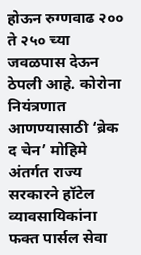होऊन रुग्णवाढ २०० ते २५० च्या जवळपास देऊन ठेपली आहे. कोरोना नियंत्रणात आणण्यासाठी ‘ब्रेक द चेन’ मोहिमे अंतर्गत राज्य सरकारने हॉटेल व्यावसायिकांना फक्त पार्सल सेवा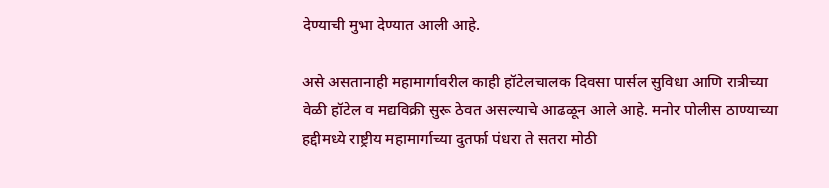देण्याची मुभा देण्यात आली आहे.

असे असतानाही महामार्गावरील काही हॉटेलचालक दिवसा पार्सल सुविधा आणि रात्रीच्या वेळी हॉटेल व मद्यविक्री सुरू ठेवत असल्याचे आढळून आले आहे. मनोर पोलीस ठाण्याच्या हद्दीमध्ये राष्ट्रीय महामार्गाच्या दुतर्फा पंधरा ते सतरा मोठी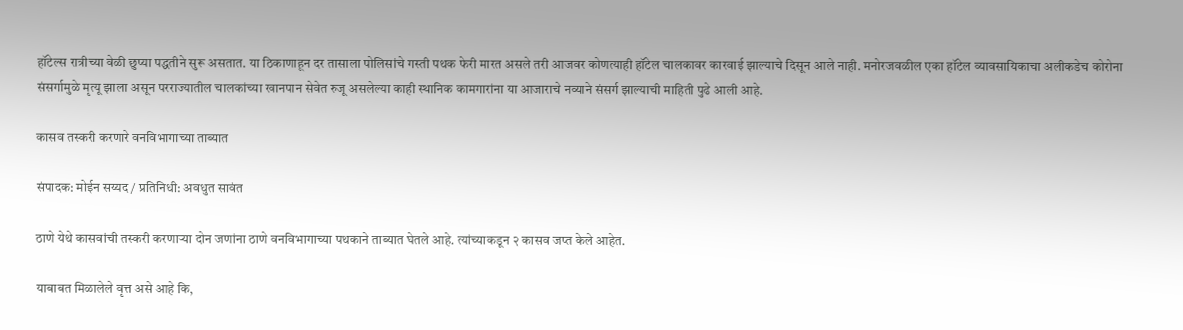हॉटेल्स रात्रीच्या वेळी छुप्या पद्धतीने सुरू असतात. या ठिकाणाहून दर तासाला पोलिसांचे गस्ती पथक फेरी मारत असले तरी आजवर कोणत्याही हॉटेल चालकावर कारवाई झाल्याचे दिसून आले नाही. मनोरजवळील एका हॉटेल व्यावसायिकाचा अलीकडेच कोरोना संसर्गामुळे मृत्यू झाला असून परराज्यातील चालकांच्या खानपान सेवेत रुजू असलेल्या काही स्थानिक कामगारांना या आजाराचे नव्याने संसर्ग झाल्याची माहिती पुढे आली आहे.

कासव तस्करी करणारे वनविभागाच्या ताब्यात

संपादक: मोईन सय्यद / प्रतिनिधी: अवधुत सावंत

ठाणे येथे कासवांची तस्करी करणाऱ्या दोन जणांना ठाणे वनविभागाच्या पथकाने ताब्यात घेतले आहे. त्यांच्याकडून २ कासव जप्त केले आहेत.

याबाबत मिळालेले वृत्त असे आहे कि,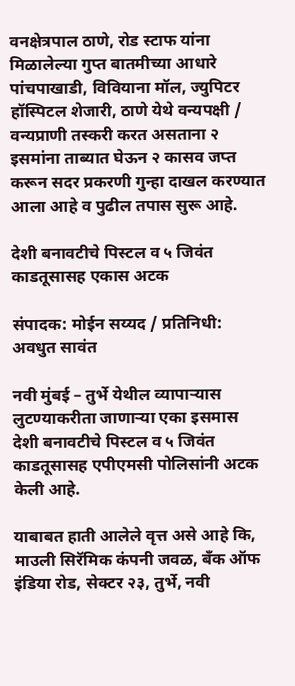वनक्षेत्रपाल ठाणे, रोड स्टाफ यांना मिळालेल्या गुप्त बातमीच्या आधारे पांचपाखाडी, विवियाना मॉल, ज्युपिटर हॉस्पिटल शेजारी, ठाणे येथे वन्यपक्षी / वन्यप्राणी तस्करी करत असताना २ इसमांना ताब्यात घेऊन २ कासव जप्त करून सदर प्रकरणी गुन्हा दाखल करण्यात आला आहे व पुढील तपास सुरू आहे.

देशी बनावटीचे पिस्टल व ५ जिवंत काडतूसासह एकास अटक

संपादक: मोईन सय्यद / प्रतिनिधी: अवधुत सावंत

नवी मुंबई – तुर्भे येथील व्यापाऱ्यास लुटण्याकरीता जाणाऱ्या एका इसमास देशी बनावटीचे पिस्टल व ५ जिवंत काडतूसासह एपीएमसी पोलिसांनी अटक केली आहे.

याबाबत हाती आलेले वृत्त असे आहे कि, माउली सिरॅमिक कंपनी जवळ, बँक ऑफ इंडिया रोड, सेक्टर २३, तुर्भे, नवी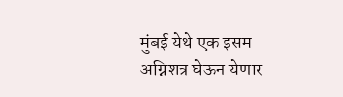मुंबई येथे एक इसम अग्निशत्र घेऊन येणार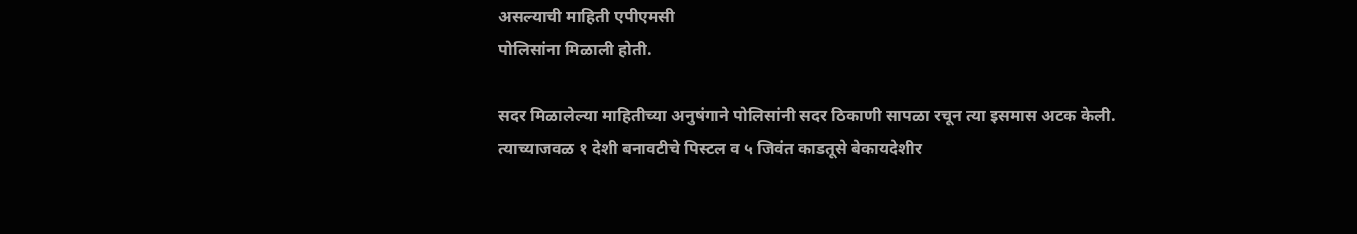असल्याची माहिती एपीएमसी
पोलिसांना मिळाली होती.

सदर मिळालेल्या माहितीच्या अनुषंगाने पोलिसांनी सदर ठिकाणी सापळा रचून त्या इसमास अटक केली. त्याच्याजवळ १ देशी बनावटीचे पिस्टल व ५ जिवंत काडतूसे बेकायदेशीर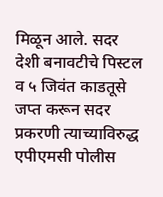मिळून आले. सदर देशी बनावटीचे पिस्टल व ५ जिवंत काडतूसे जप्त करून सदर प्रकरणी त्याच्याविरुद्ध एपीएमसी पोलीस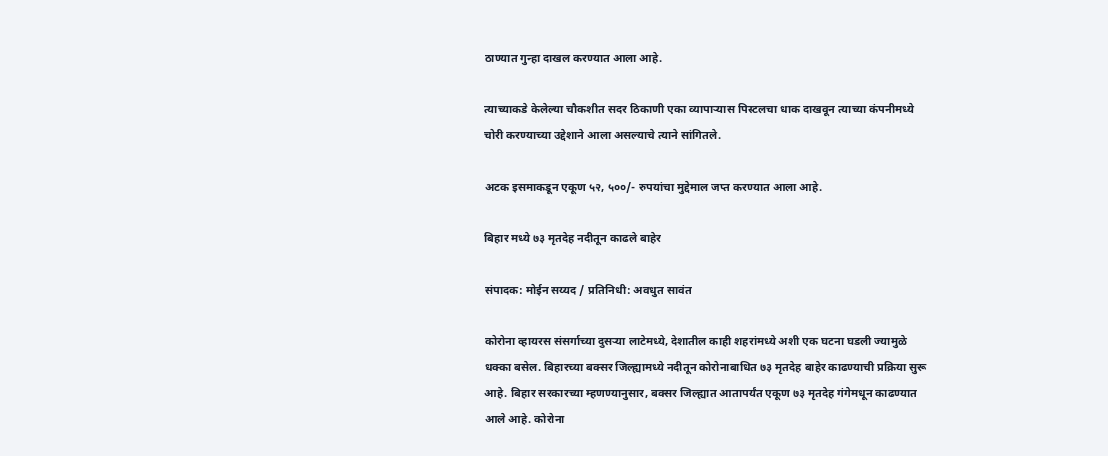ठाण्यात गुन्हा दाखल करण्यात आला आहे.

त्याच्याकडे केलेल्या चौकशीत सदर ठिकाणी एका व्यापाऱ्यास पिस्टलचा धाक दाखवून त्याच्या कंपनीमध्ये चोरी करण्याच्या उद्देशाने आला असल्याचे त्याने सांगितले.

अटक इसमाकडून एकूण ५२, ५००/- रुपयांचा मुद्देमाल जप्त करण्यात आला आहे.

बिहार मध्ये ७३ मृतदेह नदीतून काढले बाहेर

संपादक: मोईन सय्यद / प्रतिनिधी: अवधुत सावंत

कोरोना व्हायरस संसर्गाच्या दुसऱ्या लाटेमध्ये, देशातील काही शहरांमध्ये अशी एक घटना घडली ज्यामुळे धक्का बसेल. बिहारच्या बक्सर जिल्ह्यामध्ये नदीतून कोरोनाबाधित ७३ मृतदेह बाहेर काढण्याची प्रक्रिया सुरू आहे. बिहार सरकारच्या म्हणण्यानुसार, बक्सर जिल्ह्यात आतापर्यंत एकूण ७३ मृतदेह गंगेमधून काढण्यात आले आहे. कोरोना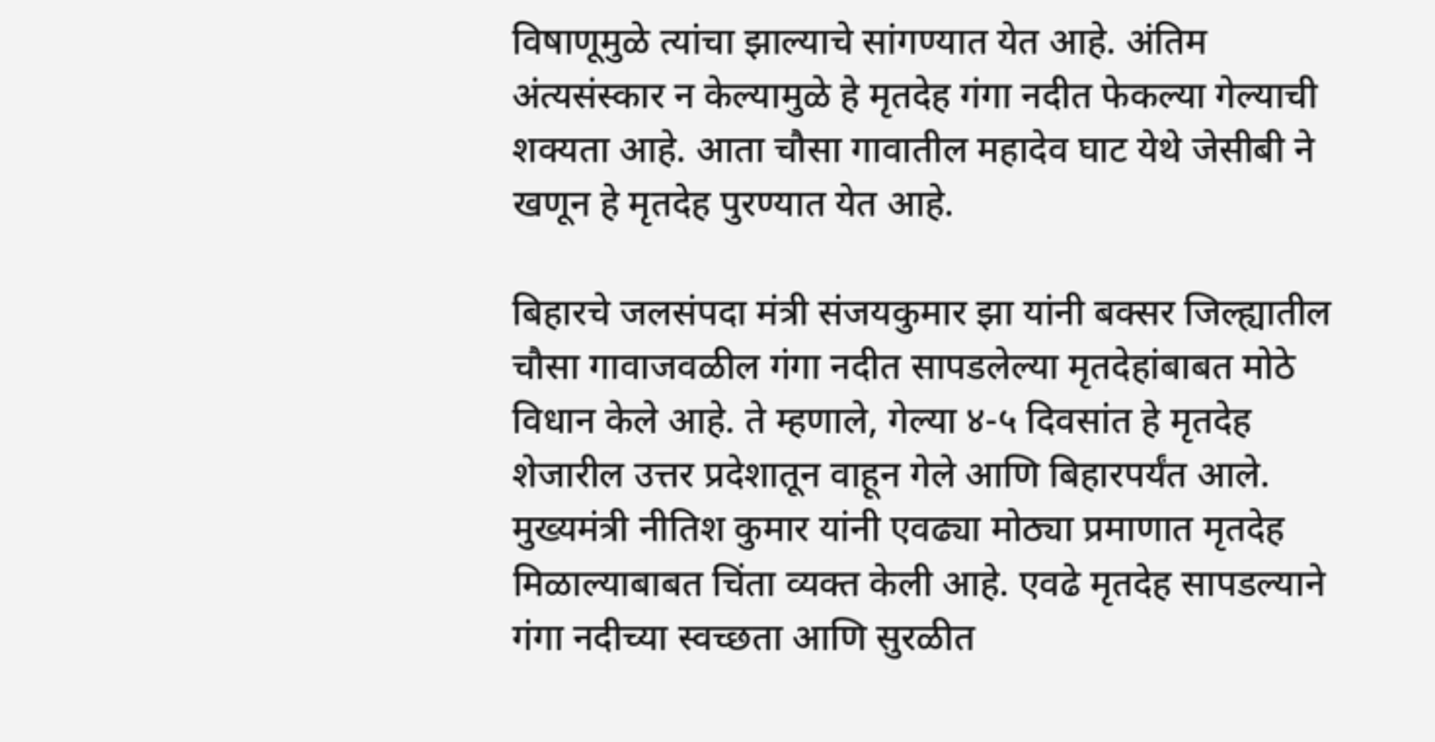विषाणूमुळे त्यांचा झाल्याचे सांगण्यात येत आहे. अंतिम अंत्यसंस्कार न केल्यामुळे हे मृतदेह गंगा नदीत फेकल्या गेल्याची शक्यता आहे. आता चौसा गावातील महादेव घाट येथे जेसीबी ने खणून हे मृतदेह पुरण्यात येत आहे.

बिहारचे जलसंपदा मंत्री संजयकुमार झा यांनी बक्सर जिल्ह्यातील चौसा गावाजवळील गंगा नदीत सापडलेल्या मृतदेहांबाबत मोठे विधान केले आहे. ते म्हणाले, गेल्या ४-५ दिवसांत हे मृतदेह शेजारील उत्तर प्रदेशातून वाहून गेले आणि बिहारपर्यंत आले. मुख्यमंत्री नीतिश कुमार यांनी एवढ्या मोठ्या प्रमाणात मृतदेह मिळाल्याबाबत चिंता व्यक्त केली आहे. एवढे मृतदेह सापडल्याने गंगा नदीच्या स्वच्छता आणि सुरळीत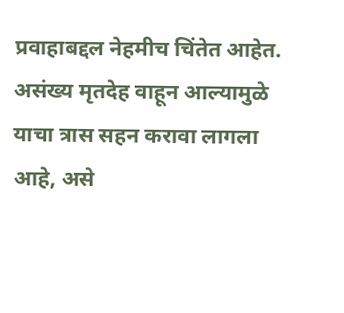प्रवाहाबद्दल नेहमीच चिंतेत आहेत. असंख्य मृतदेह वाहून आल्यामुळे याचा त्रास सहन करावा लागला आहे, असे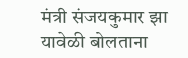मंत्री संजयकुमार झा यावेळी बोलताना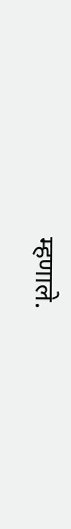म्हणाले.